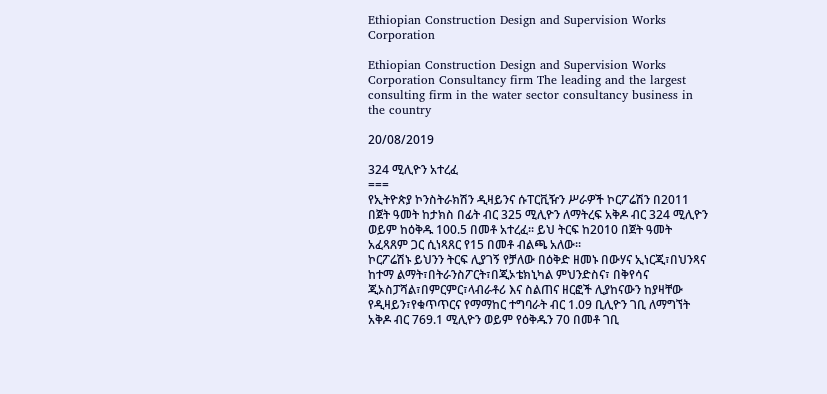Ethiopian Construction Design and Supervision Works Corporation

Ethiopian Construction Design and Supervision Works Corporation Consultancy firm The leading and the largest consulting firm in the water sector consultancy business in the country

20/08/2019

324 ሚሊዮን አተረፈ
===
የኢትዮጵያ ኮንስትራክሽን ዲዛይንና ሱፐርቪዥን ሥራዎች ኮርፖሬሽን በ2011 በጀት ዓመት ከታክስ በፊት ብር 325 ሚሊዮን ለማትረፍ አቅዶ ብር 324 ሚሊዮን ወይም ከዕቅዱ 100.5 በመቶ አተረፈ፡፡ ይህ ትርፍ ከ2010 በጀት ዓመት አፈጻጸም ጋር ሲነጻጸር የ15 በመቶ ብልጫ አለው፡፡
ኮርፖሬሽኑ ይህንን ትርፍ ሊያገኝ የቻለው በዕቅድ ዘመኑ በውሃና ኢነርጂ፣በህንጻና ከተማ ልማት፣በትራንስፖርት፣በጂኦቴክኒካል ምህንድስና፣ በቅየሳና ጂኦስፓሻል፣በምርምር፣ላብራቶሪ እና ስልጠና ዘርፎች ሊያከናውን ከያዛቸው የዲዛይን፣የቁጥጥርና የማማከር ተግባራት ብር 1.09 ቢሊዮን ገቢ ለማግኘት አቅዶ ብር 769.1 ሚሊዮን ወይም የዕቅዱን 70 በመቶ ገቢ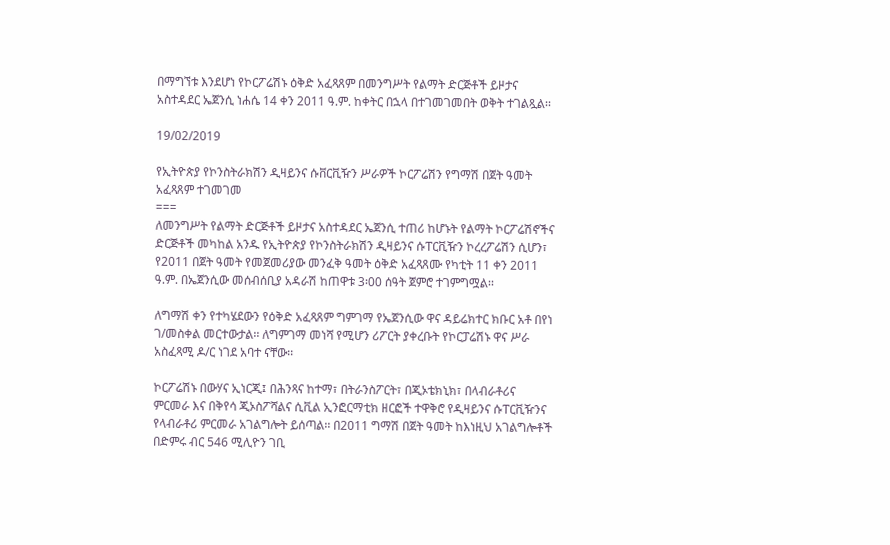በማግኘቱ እንደሆነ የኮርፖሬሽኑ ዕቅድ አፈጻጸም በመንግሥት የልማት ድርጅቶች ይዞታና አስተዳደር ኤጀንሲ ነሐሴ 14 ቀን 2011 ዓ.ም. ከቀትር በኋላ በተገመገመበት ወቅት ተገልጿል፡፡

19/02/2019

የኢትዮጵያ የኮንስትራክሽን ዲዛይንና ሱቨርቪዥን ሥራዎች ኮርፖሬሽን የግማሽ በጀት ዓመት አፈጻጸም ተገመገመ
===
ለመንግሥት የልማት ድርጅቶች ይዞታና አስተዳደር ኤጀንሲ ተጠሪ ከሆኑት የልማት ኮርፖሬሽኖችና ድርጅቶች መካከል አንዱ የኢትዮጵያ የኮንስትራክሽን ዲዛይንና ሱፐርቪዥን ኮረረፖሬሽን ሲሆን፣ የ2011 በጀት ዓመት የመጀመሪያው መንፈቅ ዓመት ዕቅድ አፈጻጸሙ የካቲት 11 ቀን 2011 ዓ.ም. በኤጀንሲው መሰብሰቢያ አዳራሽ ከጠዋቱ 3፡00 ሰዓት ጀምሮ ተገምግሟል፡፡

ለግማሽ ቀን የተካሄደውን የዕቅድ አፈጻጸም ግምገማ የኤጀንሲው ዋና ዳይሬክተር ክቡር አቶ በየነ ገ/መስቀል መርተውታል፡፡ ለግምገማ መነሻ የሚሆን ሪፖርት ያቀረቡት የኮርፓሬሽኑ ዋና ሥራ አስፈጻሚ ዶ/ር ነገደ አባተ ናቸው፡፡

ኮርፖሬሽኑ በውሃና ኢነርጂ፤ በሕንጻና ከተማ፣ በትራንስፖርት፣ በጂኦቴክኒክ፣ በላብራቶሪና ምርመራ እና በቅየሳ ጂኦስፖሻልና ሲቪል ኢንፎርማቲክ ዘርፎች ተዋቅሮ የዲዛይንና ሱፐርቪዥንና የላብራቶሪ ምርመራ አገልግሎት ይሰጣል፡፡ በ2011 ግማሽ በጀት ዓመት ከእነዚህ አገልግሎቶች በድምሩ ብር 546 ሚሊዮን ገቢ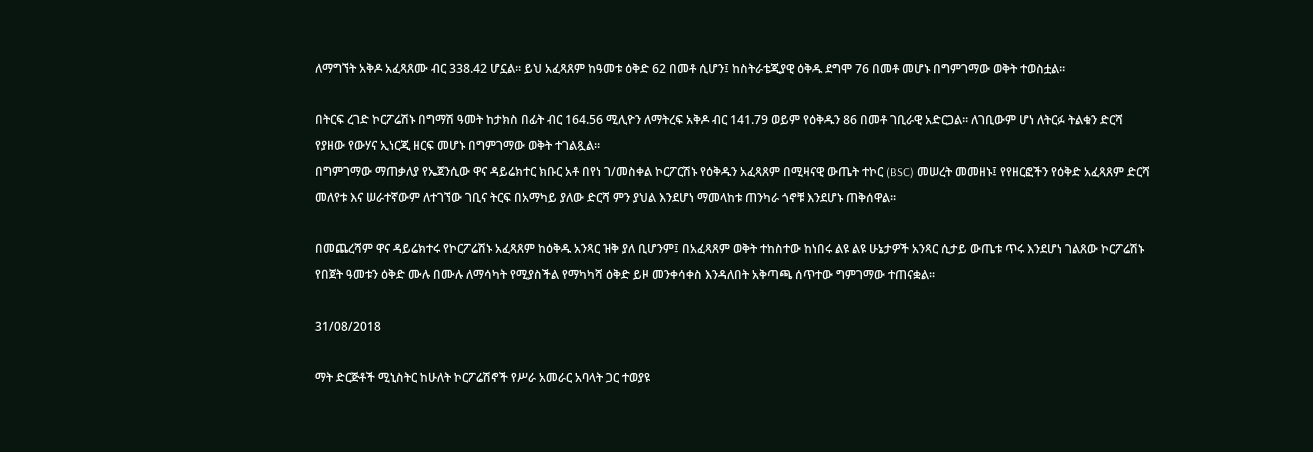ለማግኘት አቅዶ አፈጻጸሙ ብር 338.42 ሆኗል፡፡ ይህ አፈጻጸም ከዓመቱ ዕቅድ 62 በመቶ ሲሆን፤ ከስትራቴጂያዊ ዕቅዱ ደግሞ 76 በመቶ መሆኑ በግምገማው ወቅት ተወስቷል፡፡

በትርፍ ረገድ ኮርፖሬሽኑ በግማሽ ዓመት ከታክስ በፊት ብር 164.56 ሚሊዮን ለማትረፍ አቅዶ ብር 141.79 ወይም የዕቅዱን 86 በመቶ ገቢራዊ አድርጋል፡፡ ለገቢውም ሆነ ለትርፉ ትልቁን ድርሻ የያዘው የውሃና ኢነርጂ ዘርፍ መሆኑ በግምገማው ወቅት ተገልጿል፡፡
በግምገማው ማጠቃለያ የኤጀንሲው ዋና ዳይሬክተር ክቡር አቶ በየነ ገ/መስቀል ኮርፖርሽኑ የዕቅዱን አፈጻጸም በሚዛናዊ ውጤት ተኮር (BSC) መሠረት መመዘኑ፤ የየዘርፎችን የዕቅድ አፈጻጸም ድርሻ መለየቱ እና ሠራተኛውም ለተገኘው ገቢና ትርፍ በአማካይ ያለው ድርሻ ምን ያህል እንደሆነ ማመላከቱ ጠንካራ ጎኖቹ እንደሆኑ ጠቅሰዋል፡፡

በመጨረሻም ዋና ዳይሬክተሩ የኮርፖሬሽኑ አፈጻጸም ከዕቅዱ አንጻር ዝቅ ያለ ቢሆንም፤ በአፈጻጸም ወቅት ተከስተው ከነበሩ ልዩ ልዩ ሁኔታዎች አንጻር ሲታይ ውጤቱ ጥሩ እንደሆነ ገልጸው ኮርፖሬሽኑ የበጀት ዓመቱን ዕቅድ ሙሉ በሙሉ ለማሳካት የሚያስችል የማካካሻ ዕቅድ ይዞ መንቀሳቀስ እንዳለበት አቅጣጫ ሰጥተው ግምገማው ተጠናቋል፡፡

31/08/2018

ማት ድርጅቶች ሚኒስትር ከሁለት ኮርፖሬሽኖች የሥራ አመራር አባላት ጋር ተወያዩ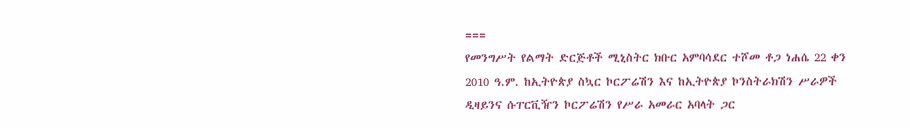===
የመንግሥት የልማት ድርጅቶች ሚኒስትር ክቡር አምባሳደር ተሾመ ቶጋ ነሐሴ 22 ቀን 2010 ዓ.ም. ከኢትዮጵያ ስኳር ኮርፖሬሽን እና ከኢትዮጵያ ኮንስትራክሽን ሥራዎች ዲዛይንና ሱፐርቪዥን ኮርፖሬሽን የሥራ አመራር አባላት ጋር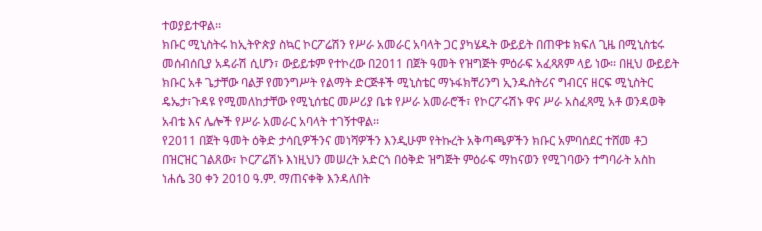ተወያይተዋል፡፡
ክቡር ሚኒስትሩ ከኢትዮጵያ ስኳር ኮርፖሬሽን የሥራ አመራር አባላት ጋር ያካሄዱት ውይይት በጠዋቱ ክፍለ ጊዜ በሚኒስቴሩ መሰብሰቢያ አዳራሽ ሲሆን፣ ውይይቱም የተኮረው በ2011 በጀት ዓመት የዝግጅት ምዕራፍ አፈጻጸም ላይ ነው፡፡ በዚህ ውይይት ክቡር አቶ ጌታቸው ባልቻ የመንግሥት የልማት ድርጅቶች ሚኒስቴር ማኑፋክቸሪንግ ኢንዱስትሪና ግብርና ዘርፍ ሚኒስትር ዴኤታ፣ጉዳዩ የሚመለከታቸው የሚኒሰቴር መሥሪያ ቤቱ የሥራ አመራሮች፣ የኮርፖሩሽኑ ዋና ሥራ አስፈጻሚ አቶ ወንዳወቅ አብቴ እና ሌሎች የሥራ አመራር አባላት ተገኝተዋል፡፡
የ2011 በጀት ዓመት ዕቅድ ታሳቢዎችንና መነሻዎችን እንዲሁም የትኩረት አቅጣጫዎችን ክቡር አምባሰደር ተሸመ ቶጋ በዝርዝር ገልጸው፣ ኮርፖሬሽኑ እነዚህን መሠረት አድርጎ በዕቅድ ዝግጅት ምዕራፍ ማከናወን የሚገባውን ተግባራት አስከ ነሐሴ 30 ቀን 2010 ዓ.ም. ማጠናቀቅ እንዳለበት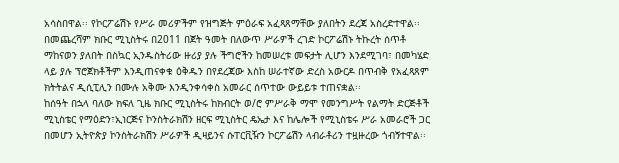አሳስበዋል፡፡ የኮርፖሬሽኑ የሥራ መሪዎችም የዝግጅት ምዕራፍ አፈጻጸማቸው ያለበትን ደረጃ አስረድተዋል፡፡
በመጨረሻም ክቡር ሚኒስትሩ በ2011 በጀት ዓመት በለውጥ ሥራዎች ረገድ ኮርፖሬሽኑ ትኩረት ሰጥቶ ማከናወን ያለበት በስኳር ኢንዱስትሪው ዙሪያ ያሉ ችግሮችን ከመሠረቱ መፍታት ሊሆን እንደሚገባ፣ በመካሄድ ላይ ያሉ ፕሮጀክቶችም እንዲጠናቀቁ ዕቅዱን በየደረጃው እስከ ሠራተኛው ድረስ አውርዶ በጥብቅ የአፈጻጸም ክትትልና ዲሲፒሊን በሙሉ አቅሙ እንዲንቀሳቀስ አመራር ሰጥተው ውይይቱ ተጠናቋል፡፡
ከሰዓት በኋላ ባለው ክፍለ ጊዜ ክቡር ሚኒስትሩ ከክብርት ወ/ሮ ምሥራቅ ማሞ የመንግሥት የልማት ድርጅቶች ሚኒስቴር የማዕድን፣ኢነርጅና ኮንስትራክሽን ዘርፍ ሚኒስትር ዴኤታ እና ከሌሎች የሚኒስቴሩ ሥራ አመራሮች ጋር በመሆን ኢትዮጵያ ኮንስትራክሽን ሥራዎች ዲዛይንና ሱፐርቪዥን ኮርፖሬሽን ላብራቶሪን ተዟዙረው ጎብኝተዋል፡፡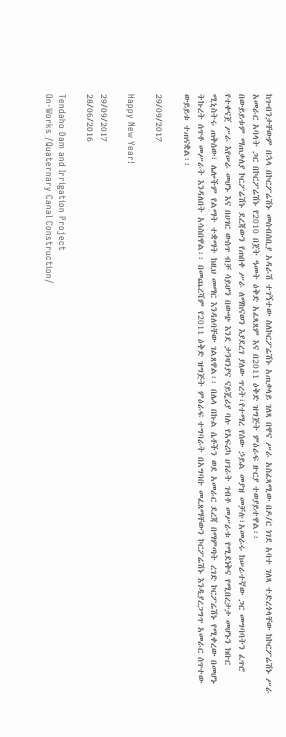ከጉብንታቸውም በኋላ በኮርፖሬሽኑ መሰብሰቢያ አዳራሽ ተገኝተው ስለኮርፖሬሽኑ አጠቃላይ ገለጻ በዋና ሥራ አስፈጻሚው በዶ/ር ነገደ አባተ ገለጻ ተድረጎላቸው ከኮርፖሬሽኑ ሥራ አመራር አባላት ጋር በኮርፖሬሽኑ የ2010 በጀት ዓመት ዕቅድ አፈጻጸም እና በ2011 ዕቅድ ዝግጅት ምዕራፍ ዙርያ ተወያይተዋል፡፡
በውይይቱም ማጠቃለያ ኮርፖሬሽኑ ደረጃውን የጠበቀ ሥራ ለማከናወን እያደረገ ያለው ጥረት፣የተማረ የሰው ኃይል መያዝ መቻሉ፣አመራሩ ከሠራተኛው ጋር መግባባትን ፈጥሮ የተቀናጀ ሥራ እየሠራ መሆኑ እና በሀገር ውስጥ ብቻ ሳይሆን በውጭ እንደ ታንዛንያና ናይጄሪያ ባሉ የአፍሪካ ሀገራት ገብቶ መሥራቱ የሚደነቅና የሚበረታታ መሆኑን ክቡር ሚኒስትሩ ጠቅሰው፣ ሌሎችም የልማት ተቋማት ከዚህ መማር እንዳለባቸው ገልጸዋል፡፡ በሌላ በኩል ሴቶችን ወደ አመራር ደረጃ በማምጣት ረገድ ኮርፖሬሽኑ የሚቀረው በመሆኑ ትኩረት ሰጥቶ መሥራት እንዳለበት አሳስበዋል፡፡ በመጨረሻም የ2011 ዕቅድ ዝግጅት ምዕራፍ ተግባራት በአግባቡ መፈጸማቸውን ኮርፖሬሽኑ እንዲያረጋግጥ አመራር ሰጥተው ውይይቱ ተጠናቋል፡፡

29/09/2017

Happy New Year!

29/09/2017
28/06/2016

Tendaho Dam and Irrigation Project
On-Works /Quaternary Canal Construction/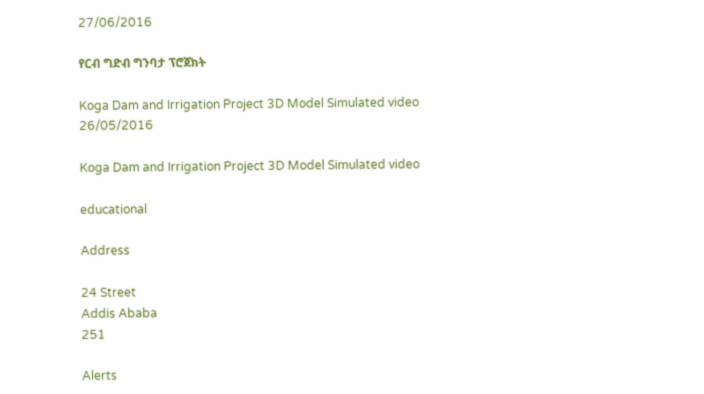27/06/2016

የርብ ግድብ ግንባታ ፕሮጀክት

Koga Dam and Irrigation Project 3D Model Simulated video
26/05/2016

Koga Dam and Irrigation Project 3D Model Simulated video

educational

Address

24 Street
Addis Ababa
251

Alerts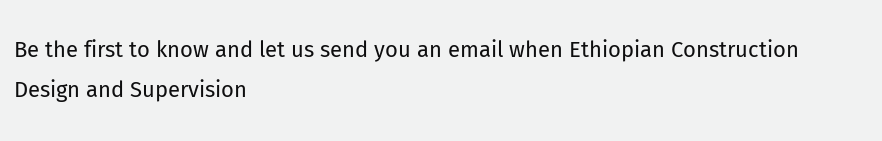Be the first to know and let us send you an email when Ethiopian Construction Design and Supervision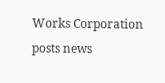Works Corporation posts news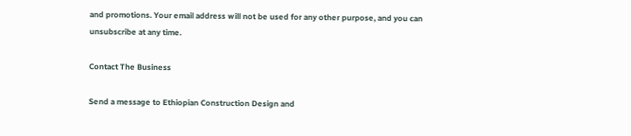and promotions. Your email address will not be used for any other purpose, and you can unsubscribe at any time.

Contact The Business

Send a message to Ethiopian Construction Design and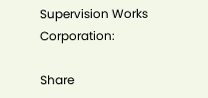Supervision Works Corporation:

Share